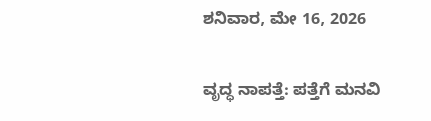ಶನಿವಾರ, ಮೇ 16, 2026

ವೃದ್ಧ ನಾಪತ್ತೆ: ಪತ್ತೆಗೆ ಮನವಿ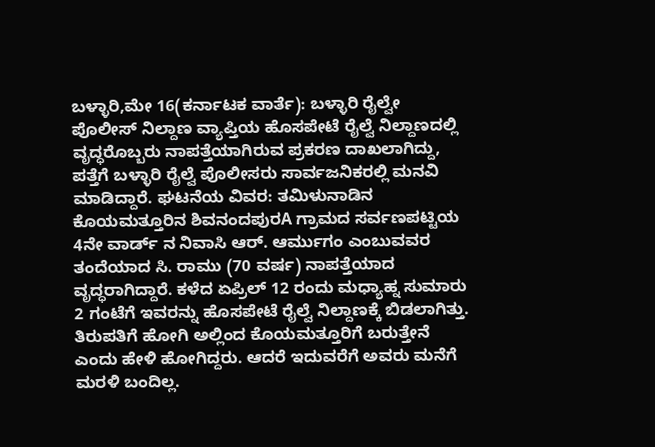ಬಳ್ಳಾರಿ,ಮೇ 16(ಕರ್ನಾಟಕ ವಾರ್ತೆ): ಬಳ್ಳಾರಿ ರೈಲ್ವೇ ಪೊಲೀಸ್ ನಿಲ್ದಾಣ ವ್ಯಾಪ್ತಿಯ ಹೊಸಪೇಟೆ ರೈಲ್ವೆ ನಿಲ್ದಾಣದಲ್ಲಿ ವೃದ್ಧರೊಬ್ಬರು ನಾಪತ್ತೆಯಾಗಿರುವ ಪ್ರಕರಣ ದಾಖಲಾಗಿದ್ದು, ಪತ್ತೆಗೆ ಬಳ್ಳಾರಿ ರೈಲ್ವೆ ಪೊಲೀಸರು ಸಾರ್ವಜನಿಕರಲ್ಲಿ ಮನವಿ ಮಾಡಿದ್ದಾರೆ. ಘಟನೆಯ ವಿವರ: ತಮಿಳುನಾಡಿನ ಕೊಯಮತ್ತೂರಿನ ಶಿವನಂದಪುರA ಗ್ರಾಮದ ಸರ್ವಣಪಟ್ಟಿಯ 4ನೇ ವಾರ್ಡ್ ನ ನಿವಾಸಿ ಆರ್. ಆರ್ಮುಗಂ ಎಂಬುವವರ ತಂದೆಯಾದ ಸಿ. ರಾಮು (70 ವರ್ಷ) ನಾಪತ್ತೆಯಾದ ವೃದ್ಧರಾಗಿದ್ದಾರೆ. ಕಳೆದ ಏಪ್ರಿಲ್ 12 ರಂದು ಮಧ್ಯಾಹ್ನ ಸುಮಾರು 2 ಗಂಟೆಗೆ ಇವರನ್ನು ಹೊಸಪೇಟೆ ರೈಲ್ವೆ ನಿಲ್ದಾಣಕ್ಕೆ ಬಿಡಲಾಗಿತ್ತು. ತಿರುಪತಿಗೆ ಹೋಗಿ ಅಲ್ಲಿಂದ ಕೊಯಮತ್ತೂರಿಗೆ ಬರುತ್ತೇನೆ ಎಂದು ಹೇಳಿ ಹೋಗಿದ್ದರು. ಆದರೆ ಇದುವರೆಗೆ ಅವರು ಮನೆಗೆ ಮರಳಿ ಬಂದಿಲ್ಲ.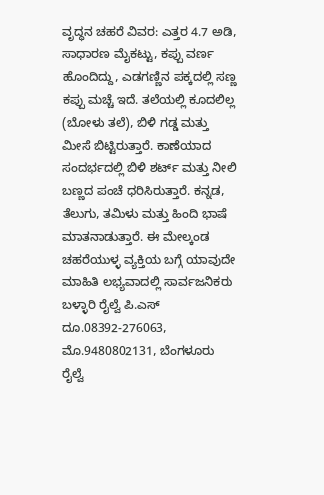ವೃದ್ಧನ ಚಹರೆ ವಿವರ: ಎತ್ತರ 4.7 ಅಡಿ, ಸಾಧಾರಣ ಮೈಕಟ್ಟು, ಕಪ್ಪು ವರ್ಣ ಹೊಂದಿದ್ದು, ಎಡಗಣ್ಣಿನ ಪಕ್ಕದಲ್ಲಿ ಸಣ್ಣ ಕಪ್ಪು ಮಚ್ಚೆ ಇದೆ. ತಲೆಯಲ್ಲಿ ಕೂದಲಿಲ್ಲ (ಬೋಳು ತಲೆ), ಬಿಳಿ ಗಡ್ಡ ಮತ್ತು ಮೀಸೆ ಬಿಟ್ಟಿರುತ್ತಾರೆ. ಕಾಣೆಯಾದ ಸಂದರ್ಭದಲ್ಲಿ ಬಿಳಿ ಶರ್ಟ್ ಮತ್ತು ನೀಲಿ ಬಣ್ಣದ ಪಂಚೆ ಧರಿಸಿರುತ್ತಾರೆ. ಕನ್ನಡ, ತೆಲುಗು, ತಮಿಳು ಮತ್ತು ಹಿಂದಿ ಭಾಷೆ ಮಾತನಾಡುತ್ತಾರೆ. ಈ ಮೇಲ್ಕಂಡ ಚಹರೆಯುಳ್ಳ ವ್ಯಕ್ತಿಯ ಬಗ್ಗೆ ಯಾವುದೇ ಮಾಹಿತಿ ಲಭ್ಯವಾದಲ್ಲಿ ಸಾರ್ವಜನಿಕರು ಬಳ್ಳಾರಿ ರೈಲ್ವೆ ಪಿ.ಎಸ್ ದೂ.08392-276063, ಮೊ.9480802131, ಬೆಂಗಳೂರು ರೈಲ್ವೆ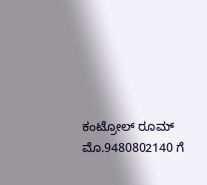ಕಂಟ್ರೋಲ್ ರೂಮ್ ಮೊ.9480802140 ಗೆ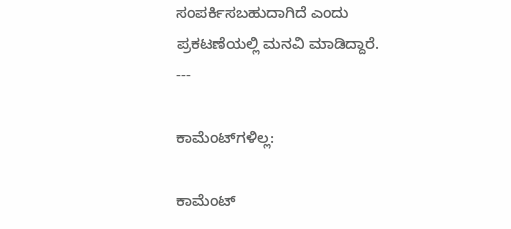ಸಂಪರ್ಕಿಸಬಹುದಾಗಿದೆ ಎಂದು ಪ್ರಕಟಣೆಯಲ್ಲಿ ಮನವಿ ಮಾಡಿದ್ದಾರೆ. ---

ಕಾಮೆಂಟ್‌ಗಳಿಲ್ಲ:

ಕಾಮೆಂಟ್‌‌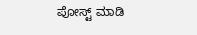ಪೋಸ್ಟ್‌ ಮಾಡಿ